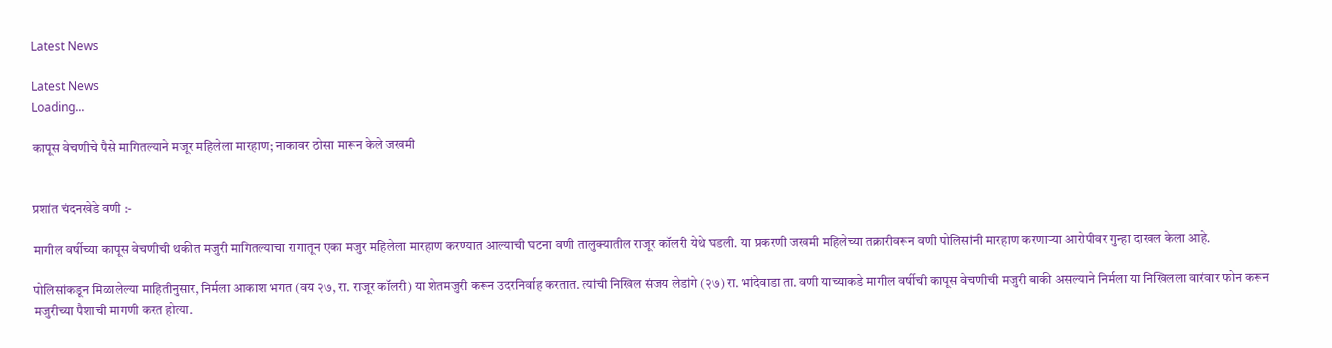Latest News

Latest News
Loading...

कापूस वेचणीचे पैसे मागितल्याने मजूर महिलेला मारहाण; नाकावर ठोसा मारून केले जखमी


प्रशांत चंदनखेडे वणी :-

मागील वर्षीच्या कापूस वेचणीची थकीत मजुरी मागितल्याचा रागातून एका मजुर महिलेला मारहाण करण्यात आल्याची घटना वणी तालुक्यातील राजूर कॉलरी येथे घडली. या प्रकरणी जखमी महिलेच्या तक्रारीवरून वणी पोलिसांनी मारहाण करणाऱ्या आरोपीवर गुन्हा दाखल केला आहे.

पोलिसांकडून मिळालेल्या माहितीनुसार, निर्मला आकाश भगत (वय २७, रा. राजूर कॉलरी) या शेतमजुरी करून उदरनिर्वाह करतात. त्यांची निखिल संजय लेडांगे (२७) रा. भांदेवाडा ता. वणी याच्याकडे मागील वर्षीची कापूस वेचणीची मजुरी बाकी असल्याने निर्मला या निखिलला वारंवार फोन करून मजुरीच्या पैशाची मागणी करत होत्या.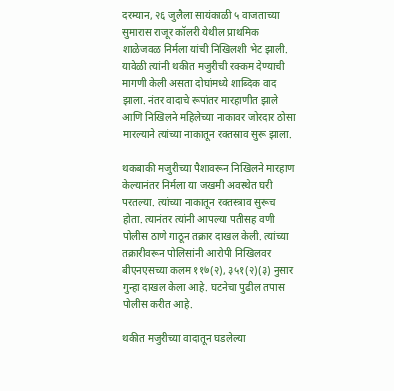दरम्यान, २६ जुलैला सायंकाळी ५ वाजताच्या सुमारास राजूर कॉलरी येथील प्राथमिक शाळेजवळ निर्मला यांची निखिलशी भेट झाली. यावेळी त्यांनी थकीत मजुरीची रक्कम देण्याची मागणी केली असता दोघांमध्ये शाब्दिक वाद झाला. नंतर वादाचे रूपांतर मारहाणीत झाले आणि निखिलने महिलेच्या नाकावर जोरदार ठोसा मारल्याने त्यांच्या नाकातून रक्तस्राव सुरू झाला.

थकबाकी मजुरीच्या पैशावरून निखिलने मारहाण केल्यानंतर निर्मला या जखमी अवस्थेत घरी परतल्या. त्यांच्या नाकातून रक्तस्त्राव सुरूच होता. त्यानंतर त्यांनी आपल्या पतीसह वणी पोलीस ठाणे गाठून तक्रार दाखल केली. त्यांच्या तक्रारीवरून पोलिसांनी आरोपी निखिलवर बीएनएसच्या कलम ११७(२), ३५१(२)(३) नुसार गुन्हा दाखल केला आहे. घटनेचा पुढील तपास पोलीस करीत आहे.

थकीत मजुरीच्या वादातून घडलेल्या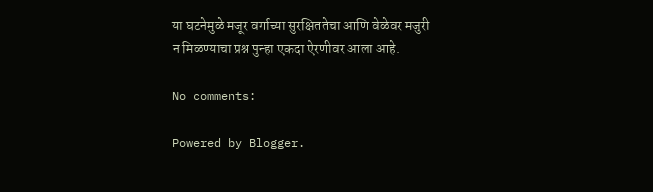या घटनेमुळे मजूर वर्गाच्या सुरक्षिततेचा आणि वेळेवर मजुरी न मिळण्याचा प्रश्न पुन्हा एकदा ऐरणीवर आला आहे.

No comments:

Powered by Blogger.